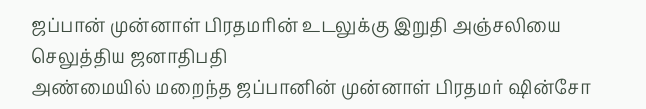ஜப்பான் முன்னாள் பிரதமரின் உடலுக்கு இறுதி அஞ்சலியை செலுத்திய ஜனாதிபதி
அண்மையில் மறைந்த ஜப்பானின் முன்னாள் பிரதமர் ஷின்சோ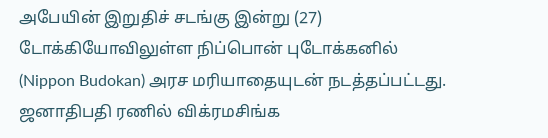அபேயின் இறுதிச் சடங்கு இன்று (27) டோக்கியோவிலுள்ள நிப்பொன் புடோக்கனில் (Nippon Budokan) அரச மரியாதையுடன் நடத்தப்பட்டது.
ஜனாதிபதி ரணில் விக்ரமசிங்க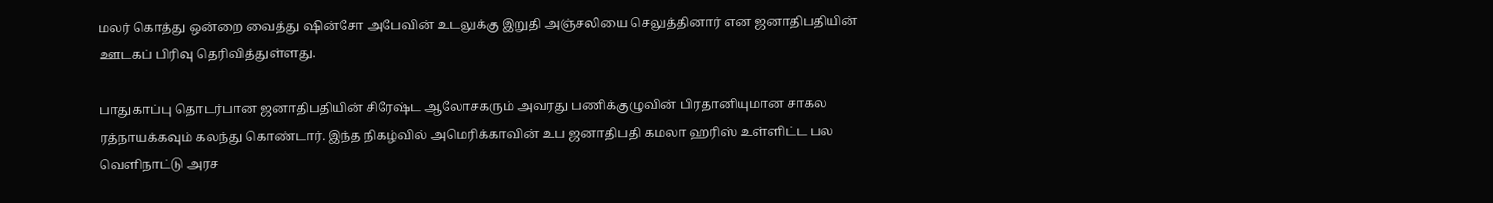மலர் கொத்து ஒன்றை வைத்து ஷின்சோ அபேவின் உடலுக்கு இறுதி அஞ்சலியை செலுத்தினார் என ஜனாதிபதியின் ஊடகப் பிரிவு தெரிவித்துள்ளது.

பாதுகாப்பு தொடர்பான ஜனாதிபதியின் சிரேஷ்ட ஆலோசகரும் அவரது பணிக்குழுவின் பிரதானியுமான சாகல ரத்நாயக்கவும் கலந்து கொண்டார். இந்த நிகழ்வில் அமெரிக்காவின் உப ஜனாதிபதி கமலா ஹரிஸ் உள்ளிட்ட பல வெளிநாட்டு அரச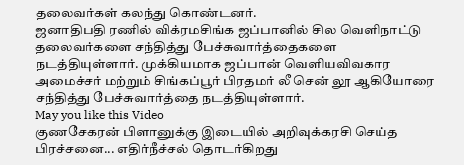தலைவர்கள் கலந்து கொண்டனர்.
ஜனாதிபதி ரணில் விக்ரமசிங்க ஜப்பானில் சில வெளிநாட்டு தலைவர்களை சந்தித்து பேச்சுவார்த்தைகளை நடத்தியுள்ளார். முக்கியமாக ஜப்பான் வெளியவிவகார அமைச்சர் மற்றும் சிங்கப்பூர் பிரதமர் லீ சென் லூ ஆகியோரை சந்தித்து பேச்சுவார்த்தை நடத்தியுள்ளார்.
May you like this Video
குணசேகரன் பிளானுக்கு இடையில் அறிவுக்கரசி செய்த பிரச்சனை... எதிர்நீச்சல் தொடர்கிறது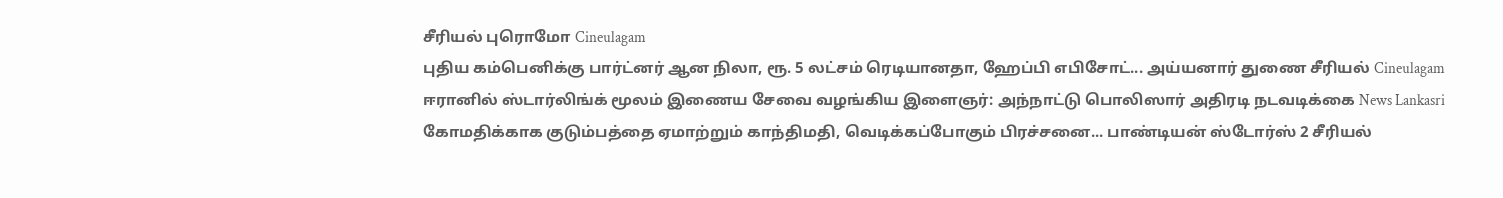சீரியல் புரொமோ Cineulagam
புதிய கம்பெனிக்கு பார்ட்னர் ஆன நிலா, ரூ. 5 லட்சம் ரெடியானதா, ஹேப்பி எபிசோட்... அய்யனார் துணை சீரியல் Cineulagam
ஈரானில் ஸ்டார்லிங்க் மூலம் இணைய சேவை வழங்கிய இளைஞர்: அந்நாட்டு பொலிஸார் அதிரடி நடவடிக்கை News Lankasri
கோமதிக்காக குடும்பத்தை ஏமாற்றும் காந்திமதி, வெடிக்கப்போகும் பிரச்சனை... பாண்டியன் ஸ்டோர்ஸ் 2 சீரியல்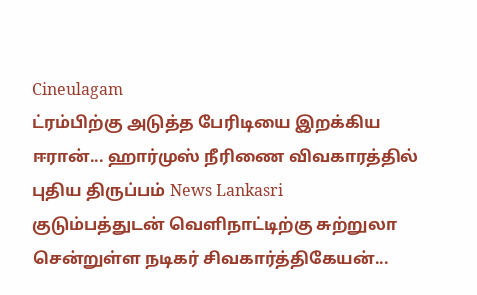Cineulagam
ட்ரம்பிற்கு அடுத்த பேரிடியை இறக்கிய ஈரான்... ஹார்முஸ் நீரிணை விவகாரத்தில் புதிய திருப்பம் News Lankasri
குடும்பத்துடன் வெளிநாட்டிற்கு சுற்றுலா சென்றுள்ள நடிகர் சிவகார்த்திகேயன்...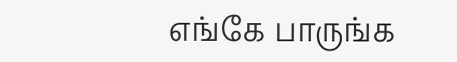எங்கே பாருங்க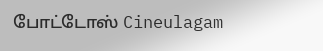போட்டோஸ் Cineulagam